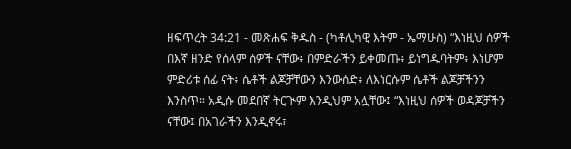ዘፍጥረት 34:21 - መጽሐፍ ቅዱስ - (ካቶሊካዊ እትም - ኤማሁስ) “እነዚህ ሰዎች በእኛ ዘንድ የሰላም ሰዎች ናቸው፥ በምድራችን ይቀመጡ፥ ይነግዱባትም፥ እነሆም ምድሪቱ ሰፊ ናት፥ ሴቶች ልጆቻቸውን እንውሰድ፥ ለእነርሱም ሴቶች ልጆቻችንን እንስጥ። አዲሱ መደበኛ ትርጒም እንዲህም አሏቸው፤ “እነዚህ ሰዎች ወዳጆቻችን ናቸው፤ በአገራችን እንዲኖሩ፣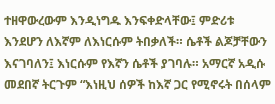ተዘዋውረውም እንዲነግዱ እንፍቀድላቸው፤ ምድሪቱ እንደሆን ለእኛም ለእነርሱም ትበቃለች። ሴቶች ልጆቻቸውን እናገባለን፤ እነርሱም የእኛን ሴቶች ያገባሉ። አማርኛ አዲሱ መደበኛ ትርጉም “እነዚህ ሰዎች ከእኛ ጋር የሚኖሩት በሰላም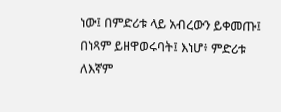ነው፤ በምድሪቱ ላይ አብረውን ይቀመጡ፤ በነጻም ይዘዋወሩባት፤ እነሆ፥ ምድሪቱ ለእኛም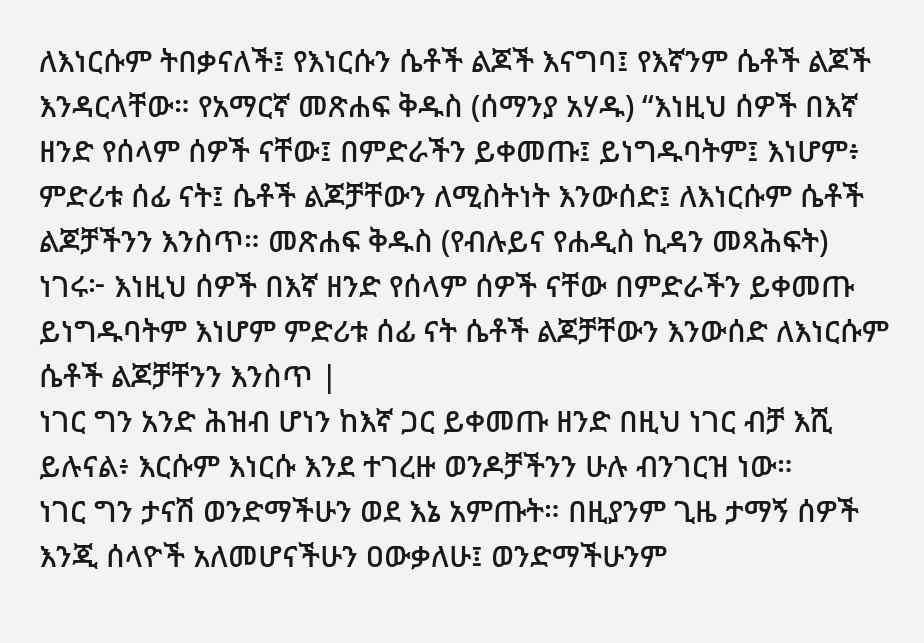ለእነርሱም ትበቃናለች፤ የእነርሱን ሴቶች ልጆች እናግባ፤ የእኛንም ሴቶች ልጆች እንዳርላቸው። የአማርኛ መጽሐፍ ቅዱስ (ሰማንያ አሃዱ) “እነዚህ ሰዎች በእኛ ዘንድ የሰላም ሰዎች ናቸው፤ በምድራችን ይቀመጡ፤ ይነግዱባትም፤ እነሆም፥ ምድሪቱ ሰፊ ናት፤ ሴቶች ልጆቻቸውን ለሚስትነት እንውሰድ፤ ለእነርሱም ሴቶች ልጆቻችንን እንስጥ። መጽሐፍ ቅዱስ (የብሉይና የሐዲስ ኪዳን መጻሕፍት) ነገሩ፦ እነዚህ ሰዎች በእኛ ዘንድ የሰላም ሰዎች ናቸው በምድራችን ይቀመጡ ይነግዱባትም እነሆም ምድሪቱ ሰፊ ናት ሴቶች ልጆቻቸውን እንውሰድ ለእነርሱም ሴቶች ልጆቻቸንን እንስጥ |
ነገር ግን አንድ ሕዝብ ሆነን ከእኛ ጋር ይቀመጡ ዘንድ በዚህ ነገር ብቻ እሺ ይሉናል፥ እርሱም እነርሱ እንደ ተገረዙ ወንዶቻችንን ሁሉ ብንገርዝ ነው።
ነገር ግን ታናሽ ወንድማችሁን ወደ እኔ አምጡት። በዚያንም ጊዜ ታማኝ ሰዎች እንጂ ሰላዮች አለመሆናችሁን ዐውቃለሁ፤ ወንድማችሁንም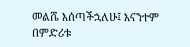መልሼ እሰጣችኋለሁ፤ እናንተም በምድሪቱ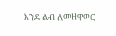እንደ ልብ ለመዘዋወር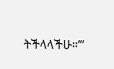ትችላላችሁ።’”